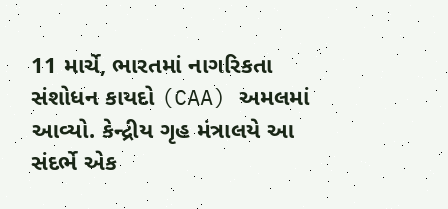11 માર્ચે, ભારતમાં નાગરિકતા સંશોધન કાયદો (CAA) અમલમાં આવ્યો. કેન્દ્રીય ગૃહ મંત્રાલયે આ સંદર્ભે એક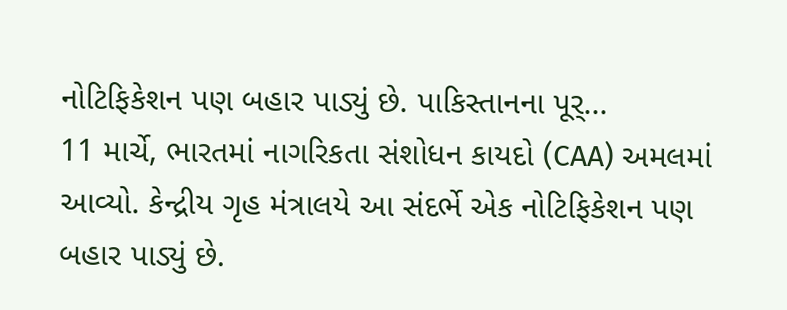નોટિફિકેશન પણ બહાર પાડ્યું છે. પાકિસ્તાનના પૂર્...
11 માર્ચે, ભારતમાં નાગરિકતા સંશોધન કાયદો (CAA) અમલમાં આવ્યો. કેન્દ્રીય ગૃહ મંત્રાલયે આ સંદર્ભે એક નોટિફિકેશન પણ બહાર પાડ્યું છે.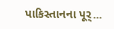પાકિસ્તાનના પૂર્...